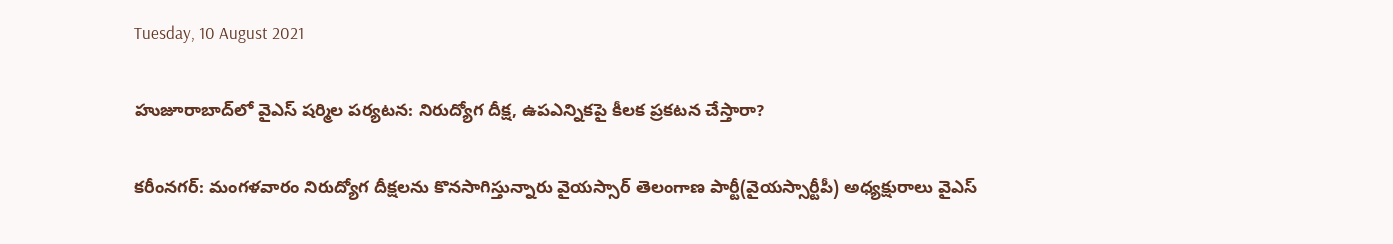Tuesday, 10 August 2021

హుజూరాబాద్‌లో వైఎస్ షర్మిల పర్యటన: నిరుద్యోగ దీక్ష, ఉపఎన్నికపై కీలక ప్రకటన చేస్తారా?

కరీంనగర్: మంగళవారం నిరుద్యోగ దీక్షలను కొనసాగిస్తున్నారు వైయస్సార్ తెలంగాణ పార్టీ(వైయస్సార్టీపీ) అధ్యక్షురాలు వైఎస్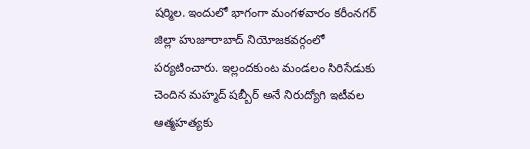షర్మిల. ఇందులో భాగంగా మంగళవారం కరీంనగర్ జిల్లా హుజూరాబాద్ నియోజకవర్గంలో పర్యటించారు. ఇల్లందకుంట మండలం సిరిసేడుకు చెందిన మహ్మద్ షబ్బీర్ అనే నిరుద్యోగి ఇటీవల ఆత్మహత్యకు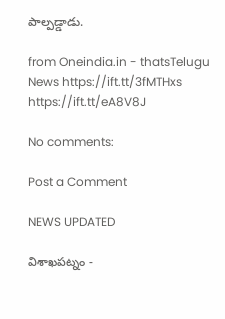పాల్పడ్డాడు.

from Oneindia.in - thatsTelugu News https://ift.tt/3fMTHxs
https://ift.tt/eA8V8J

No comments:

Post a Comment

NEWS UPDATED

విశాఖపట్నం -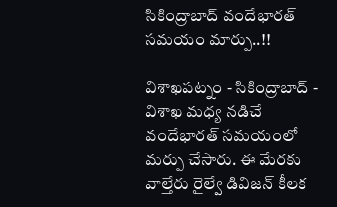సికింద్రాబాద్ వందేభారత్ సమయం మార్పు..!!

విశాఖపట్నం - సికింద్రాబాద్ - విశాఖ మధ్య నడిచే వందేభారత్ సమయంలో మర్పు చేసారు. ఈ మేరకు వాల్తేరు రైల్వే డివిజన్ కీలక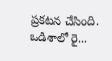ప్రకటన చేసింది. ఒడిశాలో రై...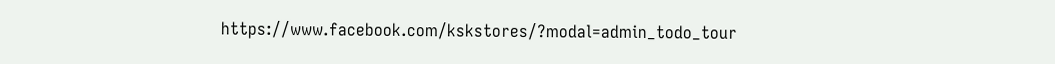https://www.facebook.com/kskstores/?modal=admin_todo_tour